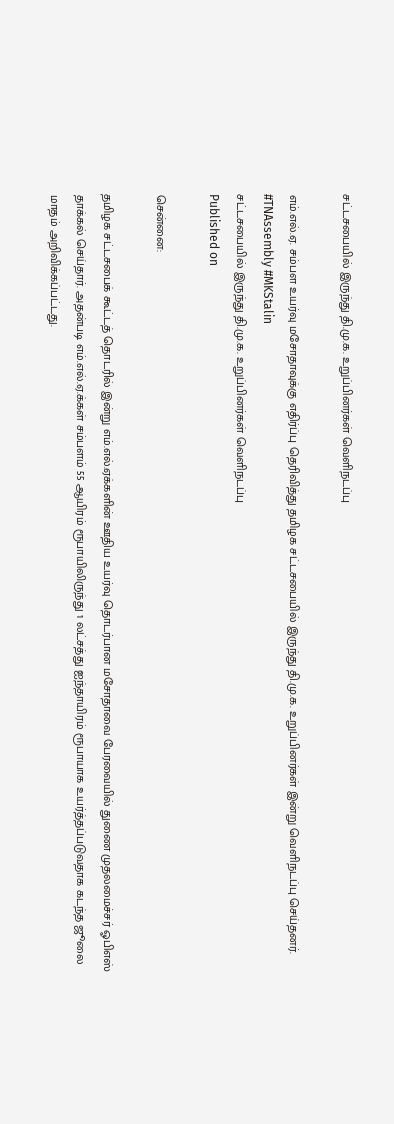சட்டசபையில் இருந்து தி.மு.க. உறுப்பினர்கள் வெளிநடப்பு

எம்.எல்.ஏ. சம்பள உயர்வு மசோதாவுக்கு எதிர்ப்பு தெரிவித்து தமிழக சட்டசபையில் இருந்து தி.மு.க. உறுப்பினர்கள் இன்று வெளிநடப்பு செய்தனர். #TNAssembly #MKStalin
சட்டசபையில் இருந்து தி.மு.க. உறுப்பினர்கள் வெளிநடப்பு
Published on

சென்னை:

தமிழக சட்டசபைக் கூட்டத் தொடரில் இன்று எம்.எல்.ஏக்களின் ஊதிய உயர்வு தொடர்பான மசோதாவை பேரவையில் துணை முதலமைச்சர் ஓபிஎஸ் தாக்கல் செய்தார். அதன்படி எம்.எல்.ஏ.க்கள் சம்பளம் 55 ஆயிரம் ரூபாயிலிருந்து 1 லட்சத்து ஐந்தாயிரம் ரூபாயாக உயர்த்தப்படுவதாக கடந்த ஜூலை மாதம் அறிவிக்கப்பட்டது.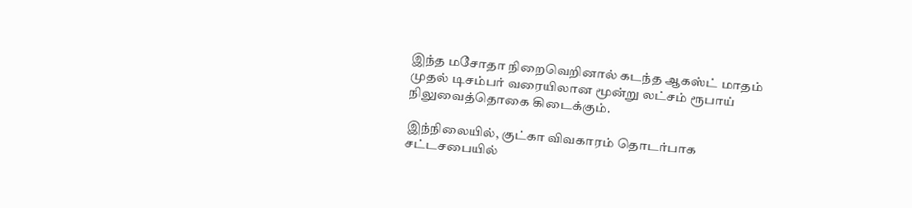இந்த மசோதா நிறைவெறினால் கடந்த ஆகஸ்ட் மாதம் முதல் டிசம்பர் வரையிலான மூன்று லட்சம் ரூபாய் நிலுவைத்தொகை கிடைக்கும்.

இந்நிலையில், குட்கா விவகாரம் தொடர்பாக சட்டசபையில்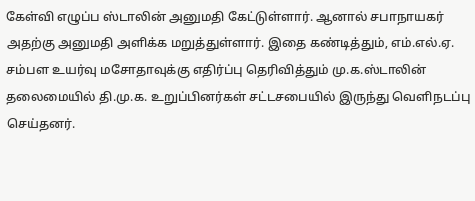கேள்வி எழுப்ப ஸ்டாலின் அனுமதி கேட்டுள்ளார். ஆனால் சபாநாயகர் அதற்கு அனுமதி அளிக்க மறுத்துள்ளார். இதை கண்டித்தும், எம்.எல்.ஏ. சம்பள உயர்வு மசோதாவுக்கு எதிர்ப்பு தெரிவித்தும் மு.க.ஸ்டாலின் தலைமையில் தி.மு.க. உறுப்பினர்கள் சட்டசபையில் இருந்து வெளிநடப்பு செய்தனர்.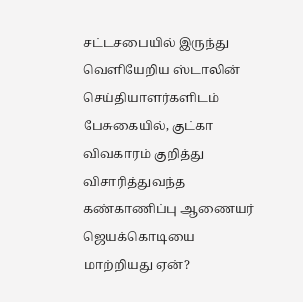சட்டசபையில் இருந்து வெளியேறிய ஸ்டாலின் செய்தியாளர்களிடம் பேசுகையில், குட்கா விவகாரம் குறித்து விசாரித்துவந்த கண்காணிப்பு ஆணையர் ஜெயக்கொடியை மாற்றியது ஏன்?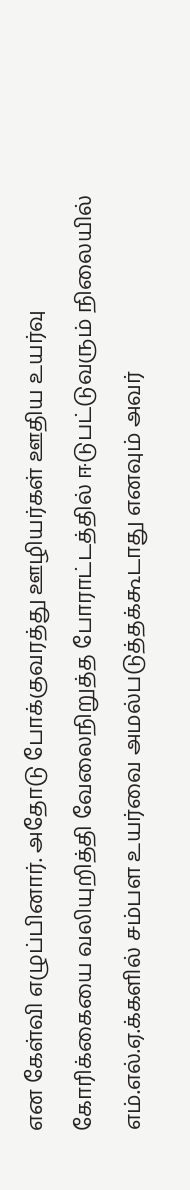என கேள்வி எழுப்பினார். அதோடு போக்குவரத்து ஊழியர்கள் ஊதிய உயர்வு கோரிக்கையை வலியுறித்தி வேலைநிறுத்த போராட்டத்தில் ஈடுபட்டுவரும் நிலையில் எம்.எல்.ஏ.க்களில் சம்பள உயர்வை அமல்படுத்தக்கூடாது எனவும் அவர்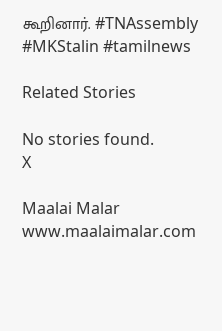கூறினார். #TNAssembly #MKStalin #tamilnews

Related Stories

No stories found.
X

Maalai Malar
www.maalaimalar.com